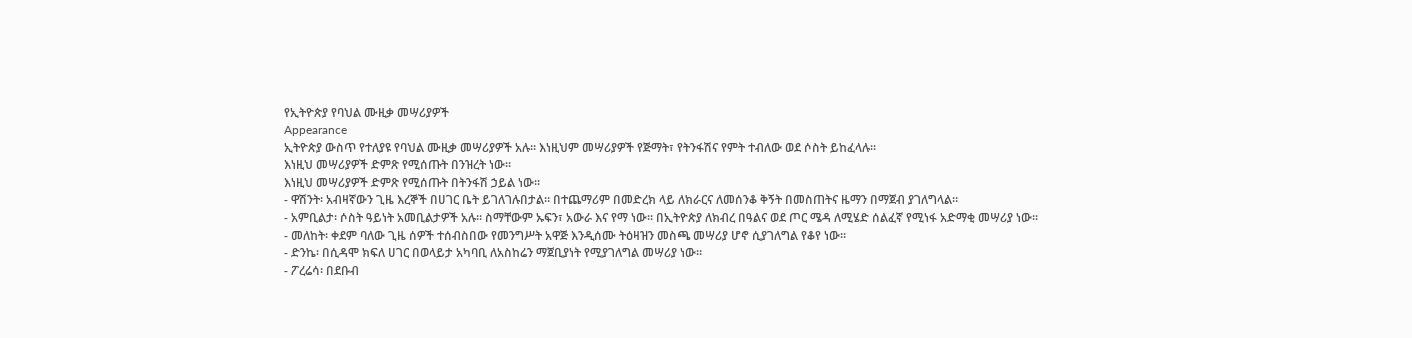የኢትዮጵያ የባህል ሙዚቃ መሣሪያዎች
Appearance
ኢትዮጵያ ውስጥ የተለያዩ የባህል ሙዚቃ መሣሪያዎች አሉ። እነዚህም መሣሪያዎች የጅማት፣ የትንፋሽና የምት ተብለው ወደ ሶስት ይከፈላሉ።
እነዚህ መሣሪያዎች ድምጽ የሚሰጡት በንዝረት ነው።
እነዚህ መሣሪያዎች ድምጽ የሚሰጡት በትንፋሽ ኃይል ነው።
- ዋሽንት፡ አብዛኛውን ጊዜ እረኞች በሀገር ቤት ይገለገሉበታል። በተጨማሪም በመድረክ ላይ ለክራርና ለመሰንቆ ቅኝት በመስጠትና ዜማን በማጀብ ያገለግላል።
- አምቢልታ፡ ሶስት ዓይነት አመቢልታዎች አሉ። ስማቸውም ኡፍን፣ አውራ እና የማ ነው። በኢትዮጵያ ለክብረ በዓልና ወደ ጦር ሜዳ ለሚሄድ ሰልፈኛ የሚነፋ አድማቂ መሣሪያ ነው።
- መለከት፡ ቀደም ባለው ጊዜ ሰዎች ተሰብስበው የመንግሥት አዋጅ እንዲሰሙ ትዕዛዝን መስጫ መሣሪያ ሆኖ ሲያገለግል የቆየ ነው።
- ድንኬ፡ በሲዳሞ ክፍለ ሀገር በወላይታ አካባቢ ለአስከሬን ማጀቢያነት የሚያገለግል መሣሪያ ነው።
- ፖረሬሳ፡ በደቡብ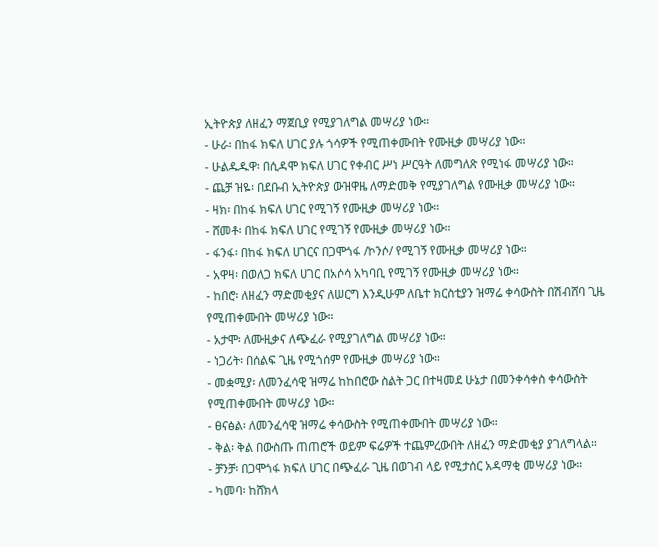ኢትዮጵያ ለዘፈን ማጀቢያ የሚያገለግል መሣሪያ ነው።
- ሁራ፡ በከፋ ክፍለ ሀገር ያሉ ጎሳዎች የሚጠቀሙበት የሙዚቃ መሣሪያ ነው።
- ሁልዱዱዋ፡ በሲዳሞ ክፍለ ሀገር የቀብር ሥነ ሥርዓት ለመግለጽ የሚነፋ መሣሪያ ነው።
- ጨቻ ዝዬ፡ በደቡብ ኢትዮጵያ ውዝዋዜ ለማድመቅ የሚያገለግል የሙዚቃ መሣሪያ ነው።
- ዛክ፡ በከፋ ክፍለ ሀገር የሚገኝ የሙዚቃ መሣሪያ ነው።
- ሸመቶ፡ በከፋ ክፍለ ሀገር የሚገኝ የሙዚቃ መሣሪያ ነው።
- ፋንፋ፡ በከፋ ክፍለ ሀገርና በጋሞጎፋ /ኮንሶ/ የሚገኝ የሙዚቃ መሣሪያ ነው።
- አዋዛ፡ በወለጋ ክፍለ ሀገር በአሶሳ አካባቢ የሚገኝ የሙዚቃ መሣሪያ ነው።
- ከበሮ፡ ለዘፈን ማድመቂያና ለሠርግ እንዲሁም ለቤተ ክርስቲያን ዝማሬ ቀሳውስት በሽብሸባ ጊዜ የሚጠቀሙበት መሣሪያ ነው።
- አታሞ፡ ለሙዚቃና ለጭፈራ የሚያገለግል መሣሪያ ነው።
- ነጋሪት፡ በሰልፍ ጊዜ የሚጎሰም የሙዚቃ መሣሪያ ነው።
- መቋሚያ፡ ለመንፈሳዊ ዝማሬ ከከበሮው ስልት ጋር በተዛመደ ሁኔታ በመንቀሳቀስ ቀሳውስት የሚጠቀሙበት መሣሪያ ነው።
- ፀናፅል፡ ለመንፈሳዊ ዝማሬ ቀሳውስት የሚጠቀሙበት መሣሪያ ነው።
- ቅል፡ ቅል በውስጡ ጠጠሮች ወይም ፍሬዎች ተጨምረውበት ለዘፈን ማድመቂያ ያገለግላል።
- ቻንቻ፡ በጋሞጎፋ ክፍለ ሀገር በጭፈራ ጊዜ በወገብ ላይ የሚታሰር አዳማቂ መሣሪያ ነው።
- ካመባ፡ ከሸክላ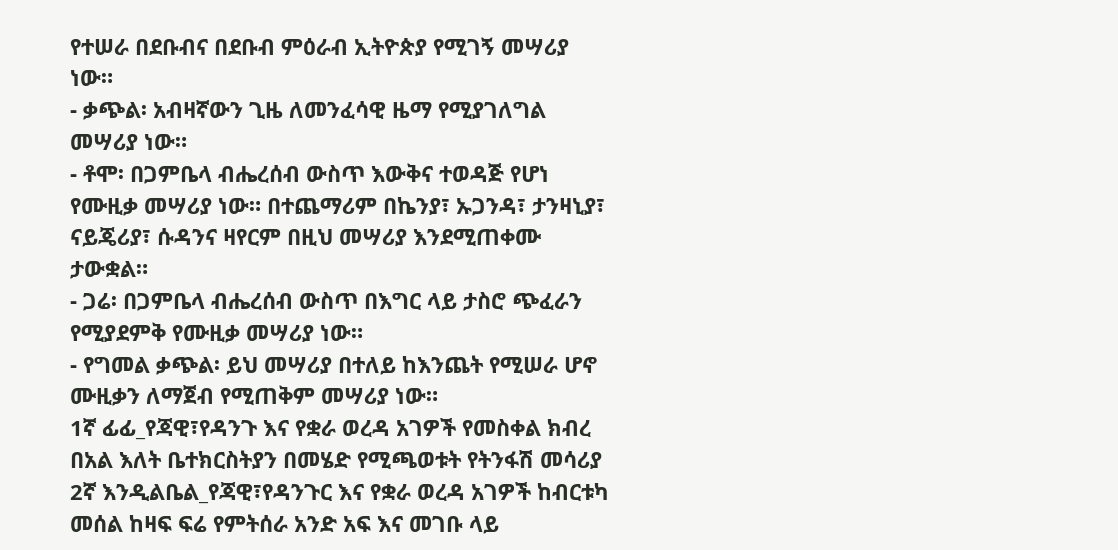የተሠራ በደቡብና በደቡብ ምዕራብ ኢትዮጵያ የሚገኝ መሣሪያ ነው።
- ቃጭል፡ አብዛኛውን ጊዜ ለመንፈሳዊ ዜማ የሚያገለግል መሣሪያ ነው።
- ቶሞ፡ በጋምቤላ ብሔረሰብ ውስጥ እውቅና ተወዳጅ የሆነ የሙዚቃ መሣሪያ ነው። በተጨማሪም በኬንያ፣ ኡጋንዳ፣ ታንዛኒያ፣ ናይጄሪያ፣ ሱዳንና ዛየርም በዚህ መሣሪያ እንደሚጠቀሙ ታውቋል።
- ጋሬ፡ በጋምቤላ ብሔረሰብ ውስጥ በእግር ላይ ታስሮ ጭፈራን የሚያደምቅ የሙዚቃ መሣሪያ ነው።
- የግመል ቃጭል፡ ይህ መሣሪያ በተለይ ከእንጨት የሚሠራ ሆኖ ሙዚቃን ለማጀብ የሚጠቅም መሣሪያ ነው።
1ኛ ፊፊ_የጃዊ፣የዳንጉ እና የቋራ ወረዳ አገዎች የመስቀል ክብረ በአል እለት ቤተክርስትያን በመሄድ የሚጫወቱት የትንፋሽ መሳሪያ 2ኛ እንዲልቤል_የጃዊ፣የዳንጉር እና የቋራ ወረዳ አገዎች ከብርቱካ መሰል ከዛፍ ፍሬ የምትሰራ አንድ አፍ እና መገቡ ላይ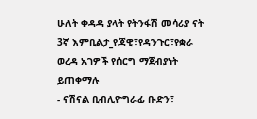ሁለት ቀዳዳ ያላት የትንፋሽ መሳሪያ ናት 3ኛ እምቢልታ_የጃዊ፣የዳንጉር፣የቋራ ወረዳ አገዎች የሰርግ ማጀብያነት ይጠቀማሉ
- ናሽናል ቢብሊዮግራፊ ቡድን፣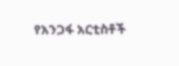የአንጋፋ አርቲስቶች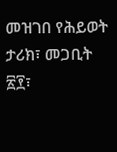መዝገበ የሕይወት ታሪክ፣ መጋቢት ፳፻፣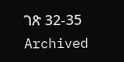ገጽ 32-35 Archived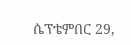ሴፕቴምበር 29,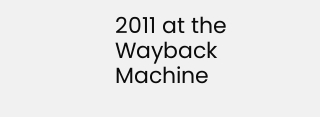2011 at the Wayback Machine